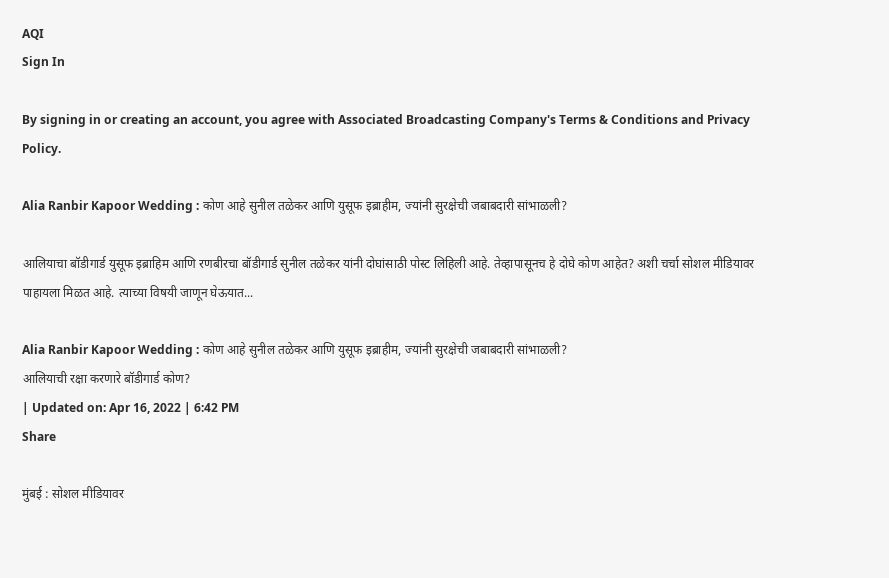AQI
Sign In

By signing in or creating an account, you agree with Associated Broadcasting Company's Terms & Conditions and Privacy Policy.

Alia Ranbir Kapoor Wedding : कोण आहे सुनील तळेकर आणि युसूफ इब्राहीम, ज्यांनी सुरक्षेची जबाबदारी सांभाळली?

आलियाचा बॉडीगार्ड युसूफ इब्राहिम आणि रणबीरचा बॉडीगार्ड सुनील तळेकर यांनी दोघांसाठी पोस्ट लिहिली आहे. तेव्हापासूनच हे दोघे कोण आहेत? अशी चर्चा सोशल मीडियावर पाहायला मिळत आहे. त्याच्या विषयी जाणून घेऊयात...

Alia Ranbir Kapoor Wedding : कोण आहे सुनील तळेकर आणि युसूफ इब्राहीम, ज्यांनी सुरक्षेची जबाबदारी सांभाळली?
आलियाची रक्षा करणारे बॉडीगार्ड कोण?
| Updated on: Apr 16, 2022 | 6:42 PM
Share

मुंबई : सोशल मीडियावर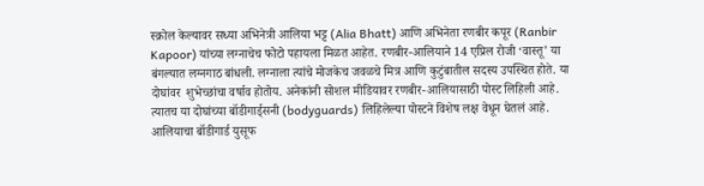स्क्रोल केल्यावर सध्या अभिनेत्री आलिया भट्ट (Alia Bhatt) आणि अभिनेता रणबीर कपूर (Ranbir Kapoor) यांच्या लग्नाचेच फोटो पहायला मिळत आहेत. रणबीर-आलियाने 14 एप्रिल रोजी ‘वास्तू’ या बंगल्यात लग्नगाठ बांधली. लग्नाला त्यांचे मोजकेच जवळचे मित्र आणि कुटुंबातील सदस्य उपस्थित होते. या दोघांवर  शुभेच्छांचा वर्षाव होतोय. अनेकांनी सोशल मीडियावर रणबीर-आलियासाठी पोस्ट लिहिली आहे. त्यातच या दोघांच्या बॉडीगार्ड्सनी (bodyguards) लिहिलेल्या पोस्टने विशेष लक्ष वेधून घेतलं आहे. आलियाचा बॉडीगार्ड युसूफ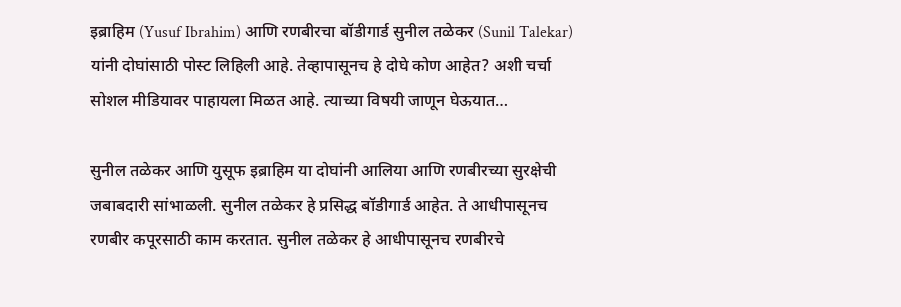इब्राहिम (Yusuf Ibrahim) आणि रणबीरचा बॉडीगार्ड सुनील तळेकर (Sunil Talekar) यांनी दोघांसाठी पोस्ट लिहिली आहे. तेव्हापासूनच हे दोघे कोण आहेत? अशी चर्चा सोशल मीडियावर पाहायला मिळत आहे. त्याच्या विषयी जाणून घेऊयात…

सुनील तळेकर आणि युसूफ इब्राहिम या दोघांनी आलिया आणि रणबीरच्या सुरक्षेची जबाबदारी सांभाळली. सुनील तळेकर हे प्रसिद्ध बॉडीगार्ड आहेत. ते आधीपासूनच रणबीर कपूरसाठी काम करतात. सुनील तळेकर हे आधीपासूनच रणबीरचे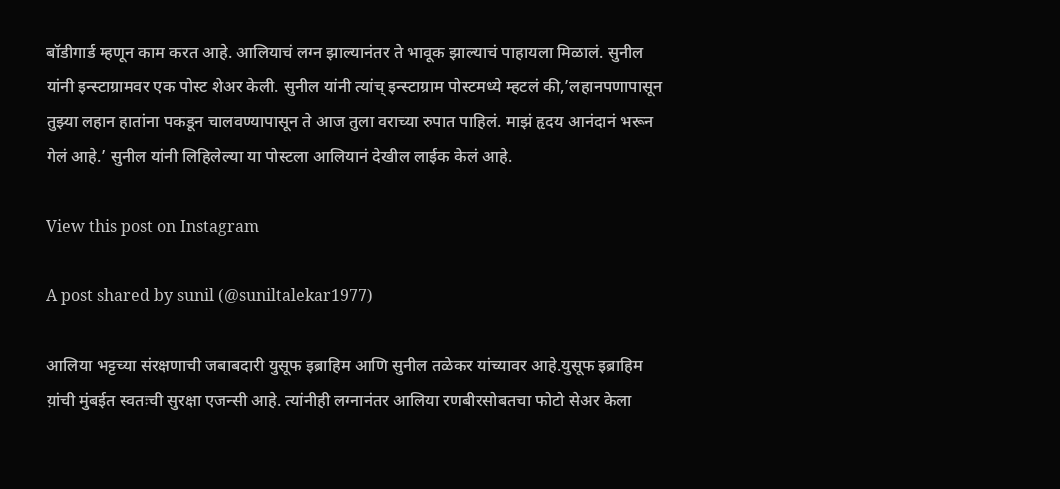बॉडीगार्ड म्हणून काम करत आहे. आलियाचं लग्न झाल्यानंतर ते भावूक झाल्याचं पाहायला मिळालं. सुनील यांनी इन्स्टाग्रामवर एक पोस्ट शेअर केली. सुनील यांनी त्यांच् इन्स्टाग्राम पोस्टमध्ये म्हटलं की,’लहानपणापासून तुझ्या लहान हातांना पकडून चालवण्यापासून ते आज तुला वराच्या रुपात पाहिलं. माझं हृदय आनंदानं भरून गेलं आहे.’ सुनील यांनी लिहिलेल्या या पोस्टला आलियानं देखील लाईक केलं आहे.

View this post on Instagram

A post shared by sunil (@suniltalekar1977)

आलिया भट्टच्या संरक्षणाची जबाबदारी युसूफ इब्राहिम आणि सुनील तळेकर यांच्यावर आहे.युसूफ इब्राहिम य़ांची मुंबईत स्वतःची सुरक्षा एजन्सी आहे. त्यांनीही लग्नानंतर आलिया रणबीरसोबतचा फोटो सेअर केला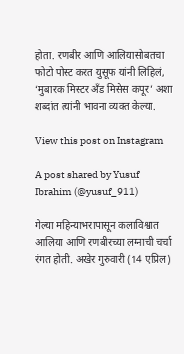होता. रणबीर आणि आलियासोबतचा फोटो पोस्ट करत युसूफ यांनी लिहिलं, ‘मुबारक मिस्टर अँड मिसेस कपूर’ अशा शब्दांत त्यांनी भावना व्यक्त केल्या.

View this post on Instagram

A post shared by Yusuf Ibrahim (@yusuf_911)

गेल्या महिन्याभरापासून कलाविश्वात आलिया आणि रणबीरच्या लग्नाची चर्चा रंगत होती. अखेर गुरुवारी (14 एप्रिल)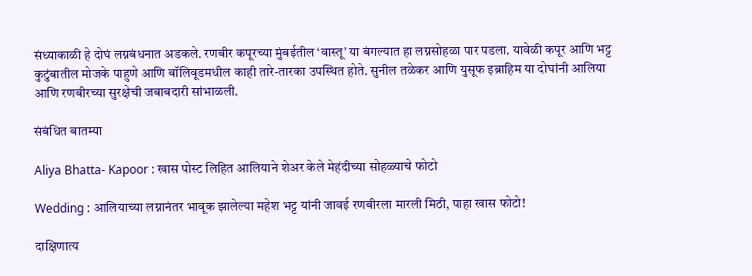संध्याकाळी हे दोघं लग्नबंधनात अडकले. रणबीर कपूरच्या मुंबईतील ‘वास्तू’ या बंगल्यात हा लग्नसोहळा पार पडला. यावेळी कपूर आणि भट्ट कुटुंबातील मोजके पाहुणे आणि बॉलिवूडमधील काही तारे-तारका उपस्थित होते. सुनील तळेकर आणि युसूफ इब्राहिम या दोघांनी आलिया आणि रणबीरच्या सुरक्षेची जबाबदारी सांभाळली.

संबंधित बातम्या

Aliya Bhatta- Kapoor : खास पोस्ट लिहित आलियाने शेअर केले मेहंदीच्या सोहळ्याचे फोटो

Wedding : आलियाच्या लग्नानंतर भावूक झालेल्या महेश भट्ट यांनी जावई रणबीरला मारली मिठी, पाहा खास फोटो!

दाक्षिणात्य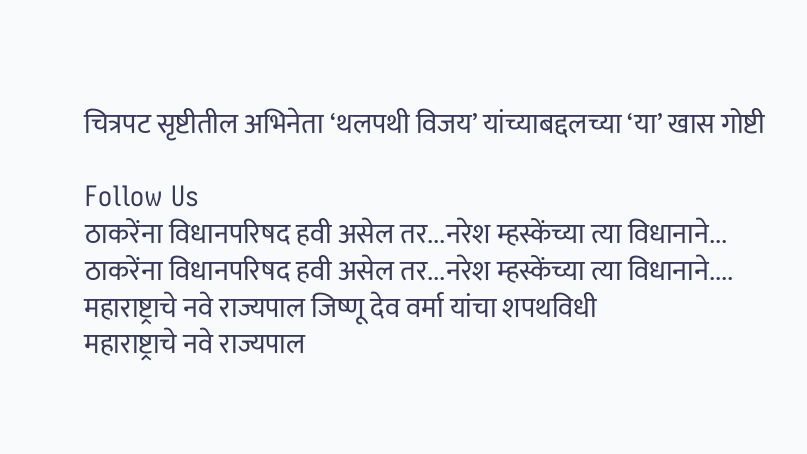चित्रपट सृष्टीतील अभिनेता ‘थलपथी विजय’ यांच्याबद्दलच्या ‘या’ खास गोष्टी

Follow Us
ठाकरेंना विधानपरिषद हवी असेल तर...नरेश म्हस्केंच्या त्या विधानाने...
ठाकरेंना विधानपरिषद हवी असेल तर...नरेश म्हस्केंच्या त्या विधानाने....
महाराष्ट्राचे नवे राज्यपाल जिष्णू देव वर्मा यांचा शपथविधी
महाराष्ट्राचे नवे राज्यपाल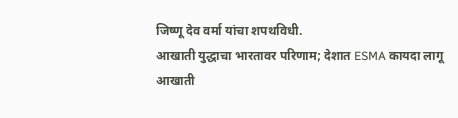जिष्णू देव वर्मा यांचा शपथविधी.
आखाती युद्धाचा भारतावर परिणाम; देशात ESMA कायदा लागू
आखाती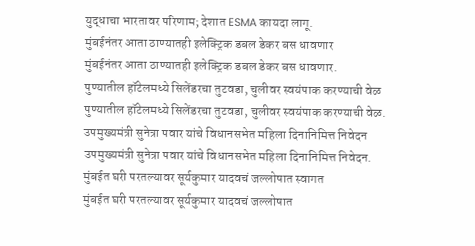युद्धाचा भारतावर परिणाम; देशात ESMA कायदा लागू.
मुंबईनंतर आता ठाण्यातही इलेक्ट्रिक डबल डेकर बस धावणार
मुंबईनंतर आता ठाण्यातही इलेक्ट्रिक डबल डेकर बस धावणार.
पुण्यातील हॉटेलमध्ये सिलेंडरचा तुटवडा, चुलीवर स्वयंपाक करण्याची वेळ
पुण्यातील हॉटेलमध्ये सिलेंडरचा तुटवडा, चुलीवर स्वयंपाक करण्याची वेळ.
उपमुख्यमंत्री सुनेत्रा पवार यांचे विधानसभेत महिला दिनानिमित्त निवेदन
उपमुख्यमंत्री सुनेत्रा पवार यांचे विधानसभेत महिला दिनानिमित्त निवेदन.
मुंबईत घरी परतल्यावर सूर्यकुमार यादवचं जल्लोषात स्वागत
मुंबईत घरी परतल्यावर सूर्यकुमार यादवचं जल्लोषात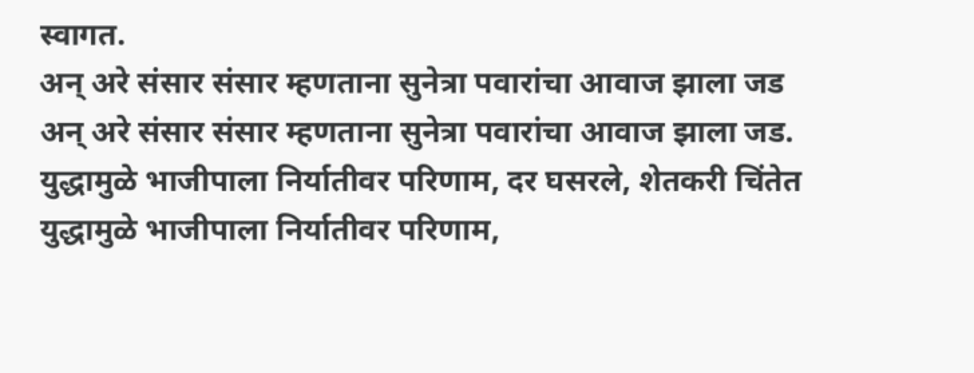स्वागत.
अन् अरे संसार संसार म्हणताना सुनेत्रा पवारांचा आवाज झाला जड
अन् अरे संसार संसार म्हणताना सुनेत्रा पवारांचा आवाज झाला जड.
युद्धामुळे भाजीपाला निर्यातीवर परिणाम, दर घसरले, शेतकरी चिंतेत
युद्धामुळे भाजीपाला निर्यातीवर परिणाम,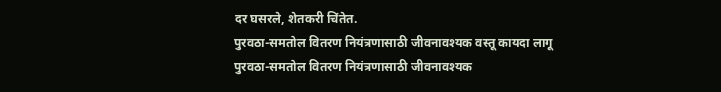दर घसरले, शेतकरी चिंतेत.
पुरवठा-समतोल वितरण नियंत्रणासाठी जीवनावश्यक वस्तू कायदा लागू
पुरवठा-समतोल वितरण नियंत्रणासाठी जीवनावश्यक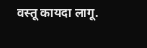वस्तू कायदा लागू.